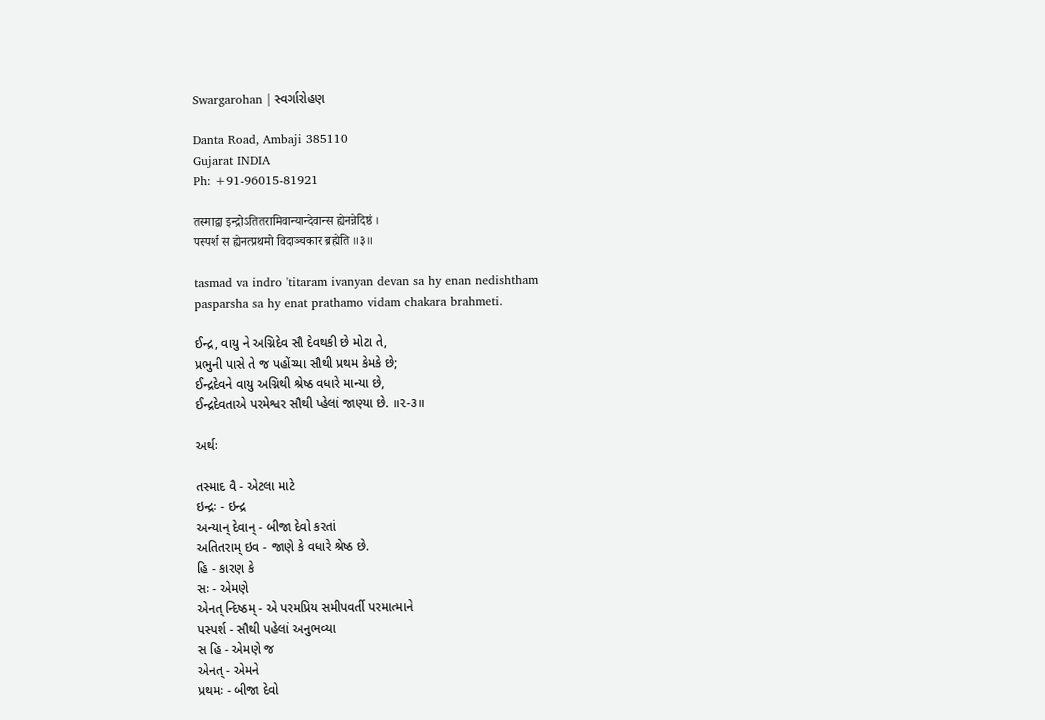Swargarohan | સ્વર્ગારોહણ

Danta Road, Ambaji 385110
Gujarat INDIA
Ph: +91-96015-81921

तस्माद्वा इन्द्रोऽतितरामिवान्यान्देवान्स ह्येनन्नेदिष्ठं ।
पस्पर्श स ह्येनत्प्रथमो विदाञ्चकार ब्रह्मेति ॥३॥

tasmad va indro 'titaram ivanyan devan sa hy enan nedishtham
pasparsha sa hy enat prathamo vidam chakara brahmeti.

ઈન્દ્ર, વાયુ ને અગ્નિદેવ સૌ દેવથકી છે મોટા તે,
પ્રભુની પાસે તે જ પહોંચ્યા સૌથી પ્રથમ કેમકે છે;
ઈન્દ્રદેવને વાયુ અગ્નિથી શ્રેષ્ઠ વધારે માન્યા છે,
ઈન્દ્રદેવતાએ પરમેશ્વર સૌથી પ્હેલાં જાણ્યા છે. ॥૨-૩॥

અર્થઃ

તસ્માદ વૈ - એટલા માટે
ઇન્દ્રઃ - ઇન્દ્ર
અન્યાન્ દેવાન્ - બીજા દેવો કરતાં
અતિતરામ્ ઇવ - જાણે કે વધારે શ્રેષ્ઠ છે.
હિ - કારણ કે
સઃ - એમણે
એનત્ ન્દિષ્ઠમ્ - એ પરમપ્રિય સમીપવર્તી પરમાત્માને
પસ્પર્શ - સૌથી પહેલાં અનુભવ્યા
સ હિ - એમણે જ
એનત્ - એમને
પ્રથમઃ - બીજા દેવો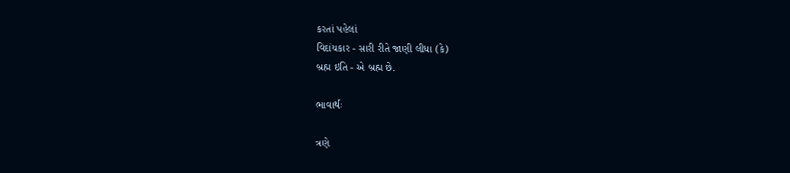કરતાં પહેલાં
વિદાંચકાર - સારી રીતે જાણી લીધા (કે)
બ્રહ્મ ઇતિ - એ બ્રહ્મ છે.

ભાવાર્થઃ

ત્રણે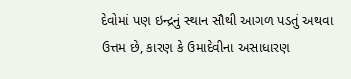દેવોમાં પણ ઇન્દ્રનું સ્થાન સૌથી આગળ પડતું અથવા ઉત્તમ છે, કારણ કે ઉમાદેવીના અસાધારણ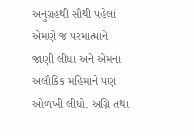અનુગ્રહથી સૌથી પહેલાં એમણે જ પરમાત્માને જાણી લીધા અને એમના અલૌકિક મહિમાને પણ ઓળખી લીધો. અગ્નિ તથા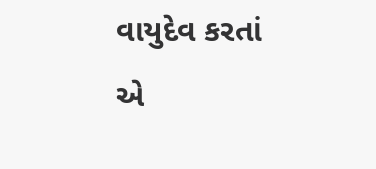વાયુદેવ કરતાં એ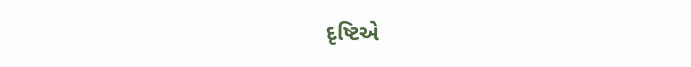દૃષ્ટિએ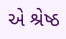એ શ્રેષ્ઠ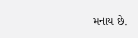મનાય છે.